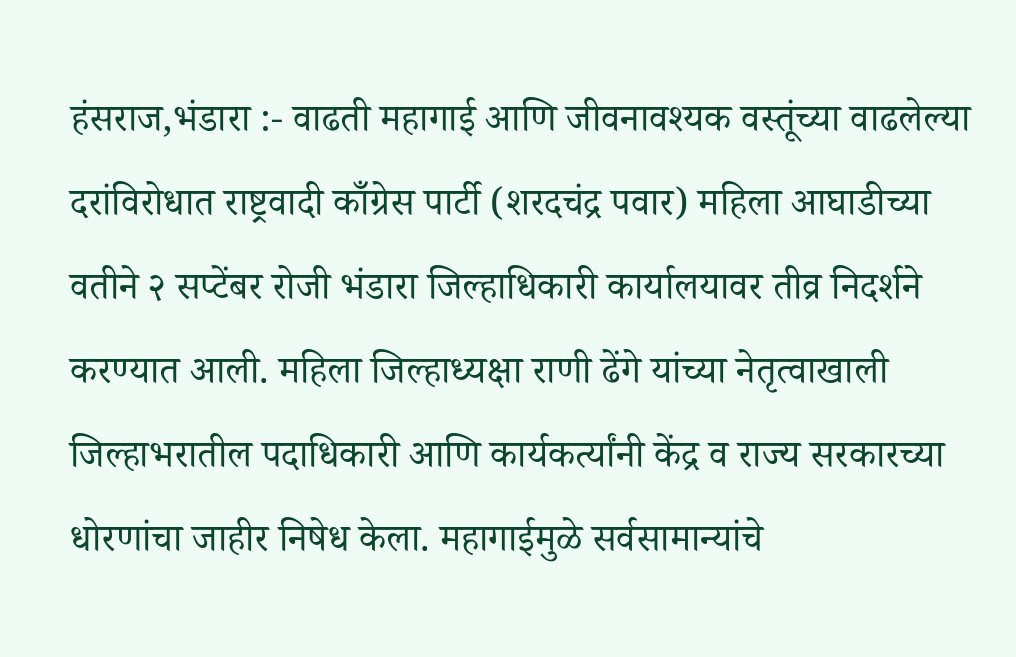हंसराज,भंडारा :- वाढती महागाई आणि जीवनावश्यक वस्तूंच्या वाढलेल्या दरांविरोधात राष्ट्रवादी काँग्रेस पार्टी (शरदचंद्र पवार) महिला आघाडीच्या वतीने २ सप्टेंबर रोजी भंडारा जिल्हाधिकारी कार्यालयावर तीव्र निदर्शने करण्यात आली. महिला जिल्हाध्यक्षा राणी ढेंगे यांच्या नेतृत्वाखाली जिल्हाभरातील पदाधिकारी आणि कार्यकर्त्यांनी केंद्र व राज्य सरकारच्या धोरणांचा जाहीर निषेध केला. महागाईमुळे सर्वसामान्यांचे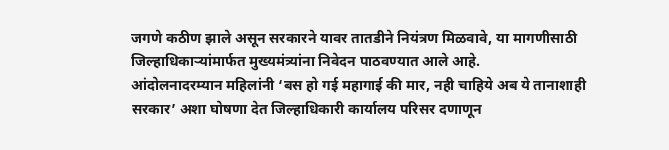जगणे कठीण झाले असून सरकारने यावर तातडीने नियंत्रण मिळवावे, या मागणीसाठी जिल्हाधिकाऱ्यांमार्फत मुख्यमंत्र्यांना निवेदन पाठवण्यात आले आहे.
आंदोलनादरम्यान महिलांनी ‘बस हो गई महागाई की मार, नही चाहिये अब ये तानाशाही सरकार’ अशा घोषणा देत जिल्हाधिकारी कार्यालय परिसर दणाणून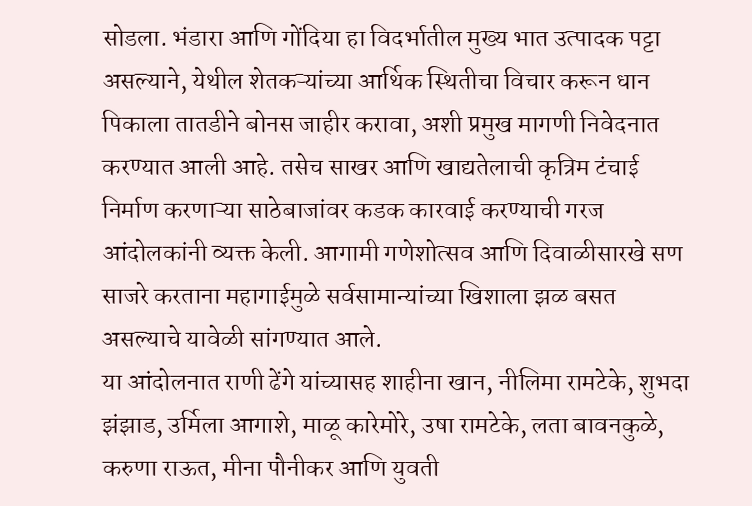सोडला. भंडारा आणि गोंदिया हा विदर्भातील मुख्य भात उत्पादक पट्टा असल्याने, येथील शेतकऱ्यांच्या आर्थिक स्थितीचा विचार करून धान पिकाला तातडीने बोनस जाहीर करावा, अशी प्रमुख मागणी निवेदनात करण्यात आली आहे. तसेच साखर आणि खाद्यतेलाची कृत्रिम टंचाई निर्माण करणाऱ्या साठेबाजांवर कडक कारवाई करण्याची गरज आंदोलकांनी व्यक्त केली. आगामी गणेशोत्सव आणि दिवाळीसारखे सण साजरे करताना महागाईमुळे सर्वसामान्यांच्या खिशाला झळ बसत असल्याचे यावेळी सांगण्यात आले.
या आंदोलनात राणी ढेंगे यांच्यासह शाहीना खान, नीलिमा रामटेके, शुभदा झंझाड, उर्मिला आगाशे, माळू कारेमोरे, उषा रामटेके, लता बावनकुळे, करुणा राऊत, मीना पौनीकर आणि युवती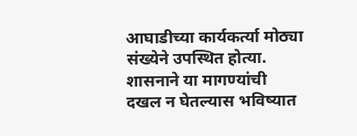आघाडीच्या कार्यकर्त्या मोठ्या संख्येने उपस्थित होत्या. शासनाने या मागण्यांची दखल न घेतल्यास भविष्यात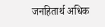जनहितार्थ अधिक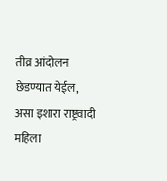तीव्र आंदोलन छेडण्यात येईल, असा इशारा राष्ट्रवादी महिला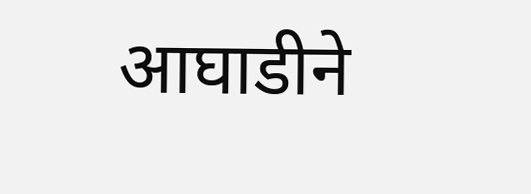आघाडीने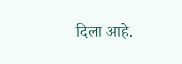दिला आहे.